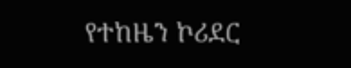የተከዜን ኮሪደር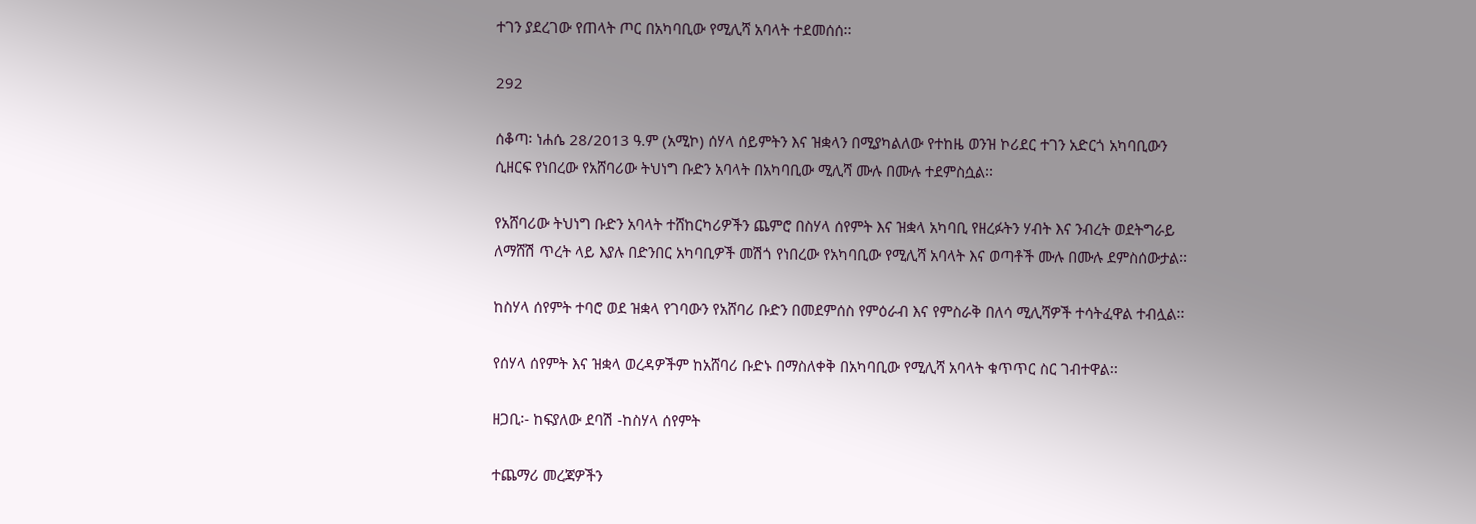ተገን ያደረገው የጠላት ጦር በአካባቢው የሚሊሻ አባላት ተደመሰሰ፡፡

292

ሰቆጣ፡ ነሐሴ 28/2013 ዓ.ም (አሚኮ) ሰሃላ ሰይምትን እና ዝቋላን በሚያካልለው የተከዜ ወንዝ ኮሪደር ተገን አድርጎ አካባቢውን ሲዘርፍ የነበረው የአሸባሪው ትህነግ ቡድን አባላት በአካባቢው ሚሊሻ ሙሉ በሙሉ ተደምስሷል፡፡

የአሸባሪው ትህነግ ቡድን አባላት ተሸከርካሪዎችን ጨምሮ በስሃላ ሰየምት እና ዝቋላ አካባቢ የዘረፉትን ሃብት እና ንብረት ወደትግራይ ለማሸሽ ጥረት ላይ እያሉ በድንበር አካባቢዎች መሽጎ የነበረው የአካባቢው የሚሊሻ አባላት እና ወጣቶች ሙሉ በሙሉ ደምስሰውታል፡፡

ከስሃላ ሰየምት ተባሮ ወደ ዝቋላ የገባውን የአሸባሪ ቡድን በመደምሰስ የምዕራብ እና የምስራቅ በለሳ ሚሊሻዎች ተሳትፈዋል ተብሏል፡፡

የሰሃላ ሰየምት እና ዝቋላ ወረዳዎችም ከአሸባሪ ቡድኑ በማስለቀቅ በአካባቢው የሚሊሻ አባላት ቁጥጥር ስር ገብተዋል፡፡

ዘጋቢ፡- ከፍያለው ደባሽ -ከስሃላ ሰየምት

ተጨማሪ መረጃዎችን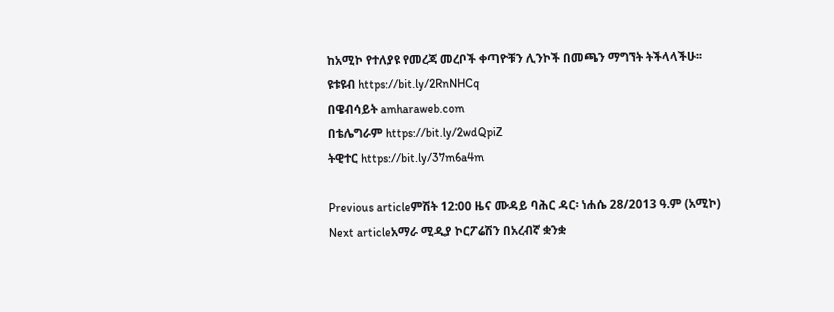ከአሚኮ የተለያዩ የመረጃ መረቦች ቀጣዮቹን ሊንኮች በመጫን ማግኘት ትችላላችሁ፡፡
ዩቱዩብ https://bit.ly/2RnNHCq
በዌብሳይት amharaweb.com
በቴሌግራም https://bit.ly/2wdQpiZ
ትዊተር https://bit.ly/37m6a4m

Previous articleምሽት 12:00 ዜና ሙዳይ ባሕር ዳር፡ ነሐሴ 28/2013 ዓ.ም (አሚኮ)
Next articleአማራ ሚዲያ ኮርፖሬሽን በአረብኛ ቋንቋ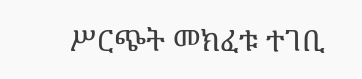ሥርጭት መክፈቱ ተገቢ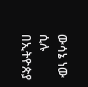ውሳኔ ነው ሲሉ በኢትዮጵያ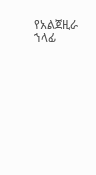የአልጀዚራ ኀላፊ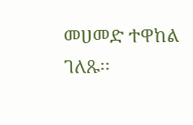መሀመድ ተዋከል ገለጹ፡፡